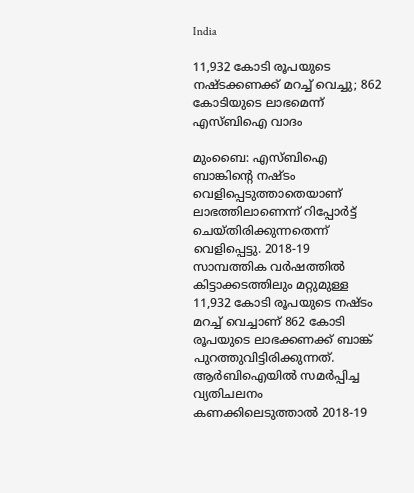India

11,932 കോടി രൂപയുടെ നഷ്ടക്കണക്ക് മറച്ച് വെച്ചു; 862 കോടിയുടെ ലാഭമെന്ന് എസ്ബിഐ വാദം

മുംബൈ: എസ്ബിഐ ബാങ്കിന്റെ നഷ്ടം വെളിപ്പെടുത്താതെയാണ് ലാഭത്തിലാണെന്ന് റിപ്പോർട്ട് ചെയ്തിരിക്കുന്നതെന്ന് വെളിപ്പെട്ടു. 2018-19 സാമ്പത്തിക വർഷത്തിൽ കിട്ടാക്കടത്തിലും മറ്റുമുള്ള 11,932 കോടി രൂപയുടെ നഷ്ടം മറച്ച് വെച്ചാണ് 862 കോടി രൂപയുടെ ലാഭക്കണക്ക് ബാങ്ക് പുറത്തുവിട്ടിരിക്കുന്നത്. ആർബിഐയിൽ സമർപ്പിച്ച വ്യതിചലനം കണക്കിലെടുത്താൽ 2018-19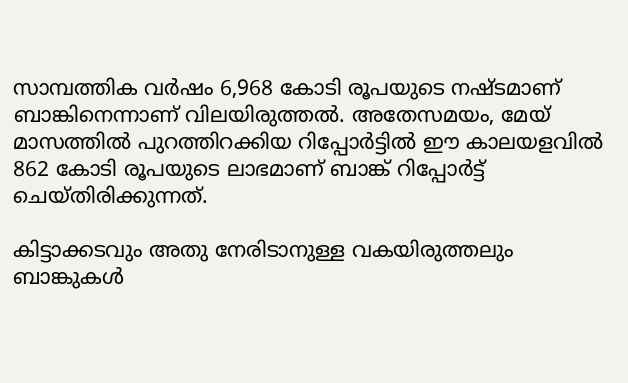സാമ്പത്തിക വർഷം 6,968 കോടി രൂപയുടെ നഷ്ടമാണ് ബാങ്കിനെന്നാണ് വിലയിരുത്തൽ. അതേസമയം, മേയ് മാസത്തിൽ പുറത്തിറക്കിയ റിപ്പോർട്ടിൽ ഈ കാലയളവിൽ 862 കോടി രൂപയുടെ ലാഭമാണ് ബാങ്ക് റിപ്പോർട്ട് ചെയ്തിരിക്കുന്നത്.

കിട്ടാക്കടവും അതു നേരിടാനുള്ള വകയിരുത്തലും ബാങ്കുകൾ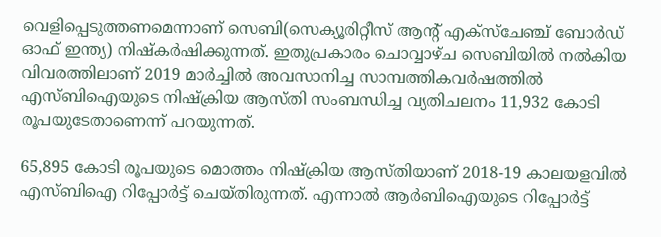വെളിപ്പെടുത്തണമെന്നാണ് സെബി(സെക്യൂരിറ്റീസ് ആന്റ് എക്‌സ്‌ചേഞ്ച് ബോർഡ് ഓഫ് ഇന്ത്യ) നിഷ്‌കർഷിക്കുന്നത്. ഇതുപ്രകാരം ചൊവ്വാഴ്ച സെബിയിൽ നൽകിയ വിവരത്തിലാണ് 2019 മാർച്ചിൽ അവസാനിച്ച സാമ്പത്തികവർഷത്തിൽ എസ്ബിഐയുടെ നിഷ്‌ക്രിയ ആസ്തി സംബന്ധിച്ച വ്യതിചലനം 11,932 കോടി രൂപയുടേതാണെന്ന് പറയുന്നത്.

65,895 കോടി രൂപയുടെ മൊത്തം നിഷ്‌ക്രിയ ആസ്തിയാണ് 2018-19 കാലയളവിൽ എസ്ബിഐ റിപ്പോർട്ട് ചെയ്തിരുന്നത്. എന്നാൽ ആർബിഐയുടെ റിപ്പോർട്ട്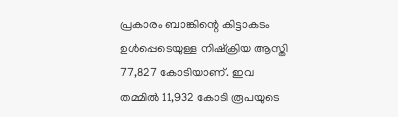പ്രകാരം ബാങ്കിന്റെ കിട്ടാകടം ഉൾപ്പെടെയുള്ള നിഷ്‌ക്രിയ ആസ്തി 77,827 കോടിയാണ്. ഇവ തമ്മിൽ 11,932 കോടി രൂപയുടെ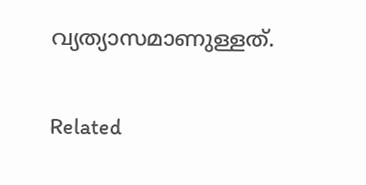വ്യത്യാസമാണുള്ളത്.

Related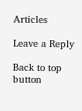Articles

Leave a Reply

Back to top button